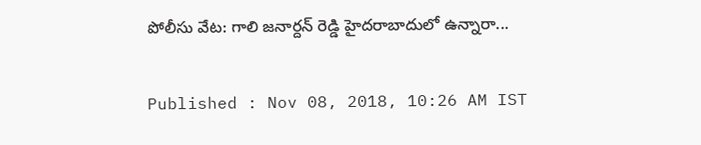పోలీసు వేట: గాలి జనార్దన్ రెడ్డి హైదరాబాదులో ఉన్నారా...

Published : Nov 08, 2018, 10:26 AM IST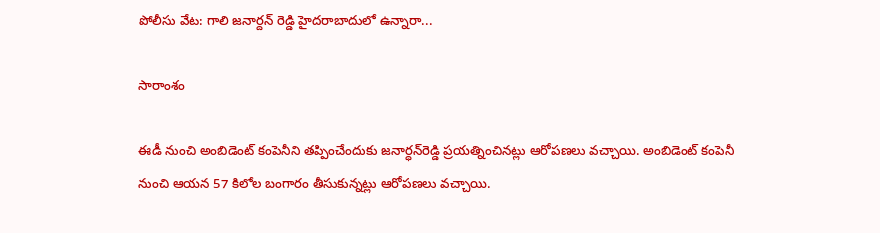పోలీసు వేట: గాలి జనార్దన్ రెడ్డి హైదరాబాదులో ఉన్నారా...

సారాంశం

ఈడీ నుంచి అంబిడెంట్ కంపెనీని తప్పించేందుకు జనార్ధన్‌రెడ్డి ప్రయత్నించినట్లు ఆరోపణలు వచ్చాయి. అంబిడెంట్ కంపెనీ నుంచి ఆయన 57 కిలోల బంగారం తీసుకున్నట్లు ఆరోపణలు వచ్చాయి.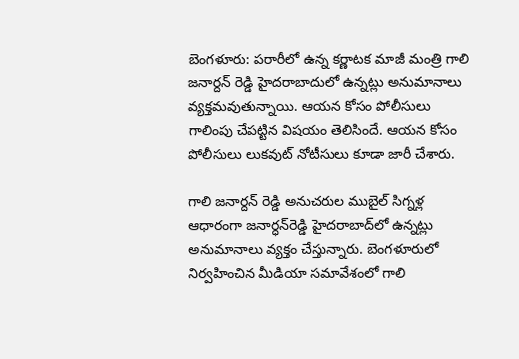బెంగళూరు: పరారీలో ఉన్న కర్ణాటక మాజీ మంత్రి గాలి జనార్దన్ రెడ్డి హైదరాబాదులో ఉన్నట్లు అనుమానాలు వ్యక్తమవుతున్నాయి. ఆయన కోసం పోలీసులు గాలింపు చేపట్టిన విషయం తెలిసిందే. ఆయన కోసం పోలీసులు లుకవుట్ నోటీసులు కూడా జారీ చేశారు.

గాలి జనార్దన్ రెడ్డి అనుచరుల ముబైల్ సిగ్నళ్ల ఆధారంగా జనార్ధన్‌రెడ్డి హైదరాబాద్‌లో ఉన్నట్లు అనుమానాలు వ్యక్తం చేస్తున్నారు. బెంగళూరులో నిర్వహించిన మీడియా సమావేశంలో గాలి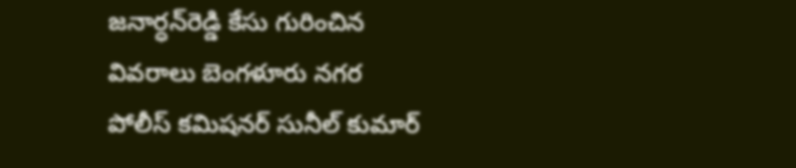జనార్ధన్‌రెడ్డి కేసు గురించిన వివరాలు బెంగళూరు నగర పోలీస్ కమిషనర్ సునీల్ కుమార్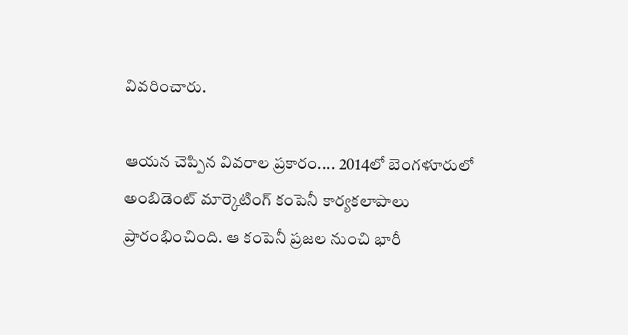వివరించారు.

ఆయన చెప్పిన వివరాల ప్రకారం.... 2014లో బెంగళూరులో అంబిడెంట్ మార్కెటింగ్ కంపెనీ కార్యకలాపాలు ప్రారంభించింది. ఆ కంపెనీ ప్రజల నుంచి భారీ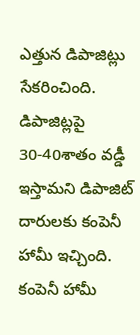ఎత్తున డిపాజిట్లు సేకరించింది. డిపాజిట్లపై 30-40శాతం వడ్డీ ఇస్తామని డిపాజిట్ దారులకు కంపెనీ హామీ ఇచ్చింది. కంపెనీ హామీ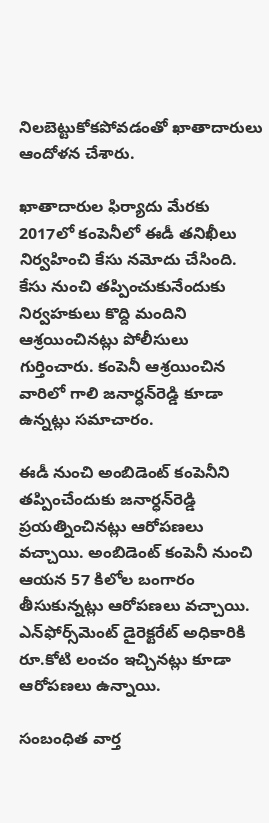నిలబెట్టుకోకపోవడంతో ఖాతాదారులు ఆందోళన చేశారు.

ఖాతాదారుల ఫిర్యాదు మేరకు 2017లో కంపెనీలో ఈడీ తనిఖీలు నిర్వహించి కేసు నమోదు చేసింది. కేసు నుంచి తప్పించుకునేందుకు నిర్వహకులు కొద్ది మందిని ఆశ్రయించినట్లు పోలీసులు గుర్తించారు. కంపెనీ ఆశ్రయించిన వారిలో గాలి జనార్ధన్‌రెడ్డి కూడా ఉన్నట్లు సమాచారం.

ఈడీ నుంచి అంబిడెంట్ కంపెనీని తప్పించేందుకు జనార్ధన్‌రెడ్డి ప్రయత్నించినట్లు ఆరోపణలు వచ్చాయి. అంబిడెంట్ కంపెనీ నుంచి ఆయన 57 కిలోల బంగారం తీసుకున్నట్లు ఆరోపణలు వచ్చాయి. ఎన్‌ఫోర్స్‌మెంట్ డైరెక్టరేట్ అధికారికి రూ.కోటి లంచం ఇచ్చినట్లు కూడా ఆరోపణలు ఉన్నాయి.

సంబంధిత వార్త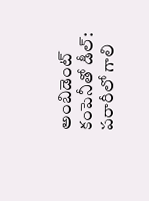అంబిడెంట్ కంపెనీతో డీల్: పరారీలో గాలి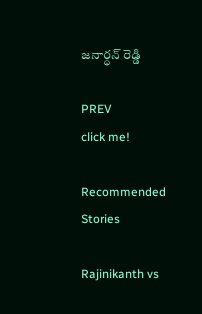జనార్ధన్ రెడ్డి

PREV
click me!

Recommended Stories

Rajinikanth vs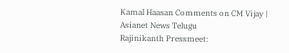Kamal Haasan Comments on CM Vijay | Asianet News Telugu
Rajinikanth Pressmeet: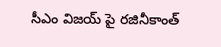సీఎం విజయ్ పై రజినీకాంత్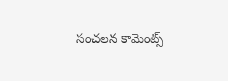సంచలన కామెంట్స్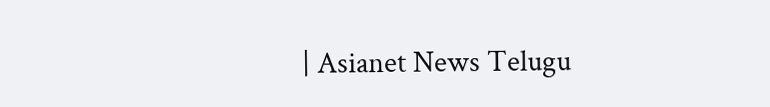| Asianet News Telugu